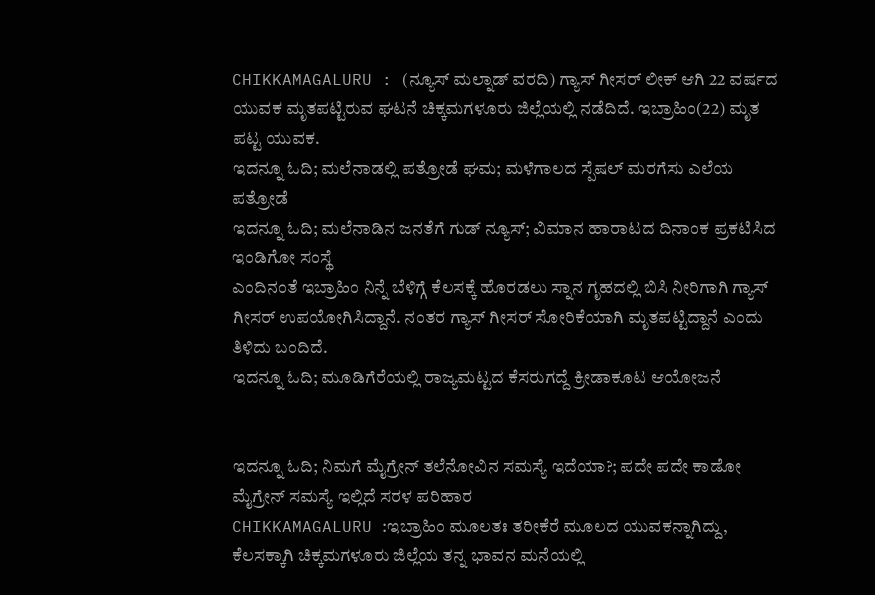CHIKKAMAGALURU : (ನ್ಯೂಸ್ ಮಲ್ನಾಡ್ ವರದಿ) ಗ್ಯಾಸ್ ಗೀಸರ್ ಲೀಕ್ ಆಗಿ 22 ವರ್ಷದ ಯುವಕ ಮೃತಪಟ್ಟಿರುವ ಘಟನೆ ಚಿಕ್ಕಮಗಳೂರು ಜಿಲ್ಲೆಯಲ್ಲಿ ನಡೆದಿದೆ. ಇಬ್ರಾಹಿಂ(22) ಮೃತ ಪಟ್ಟ ಯುವಕ.
ಇದನ್ನೂ ಓದಿ; ಮಲೆನಾಡಲ್ಲಿ ಪತ್ರೋಡೆ ಘಮ; ಮಳೆಗಾಲದ ಸ್ಪೆಷಲ್ ಮರಗೆಸು ಎಲೆಯ ಪತ್ರೋಡೆ
ಇದನ್ನೂ ಓದಿ; ಮಲೆನಾಡಿನ ಜನತೆಗೆ ಗುಡ್ ನ್ಯೂಸ್; ವಿಮಾನ ಹಾರಾಟದ ದಿನಾಂಕ ಪ್ರಕಟಿಸಿದ ಇಂಡಿಗೋ ಸಂಸ್ಥೆ
ಎಂದಿನಂತೆ ಇಬ್ರಾಹಿಂ ನಿನ್ನೆ ಬೆಳಿಗ್ಗೆ ಕೆಲಸಕ್ಕೆ ಹೊರಡಲು ಸ್ನಾನ ಗೃಹದಲ್ಲಿ ಬಿಸಿ ನೀರಿಗಾಗಿ ಗ್ಯಾಸ್ ಗೀಸರ್ ಉಪಯೋಗಿಸಿದ್ದಾನೆ. ನಂತರ ಗ್ಯಾಸ್ ಗೀಸರ್ ಸೋರಿಕೆಯಾಗಿ ಮೃತಪಟ್ಟಿದ್ದಾನೆ ಎಂದು ತಿಳಿದು ಬಂದಿದೆ.
ಇದನ್ನೂ ಓದಿ; ಮೂಡಿಗೆರೆಯಲ್ಲಿ ರಾಜ್ಯಮಟ್ಟದ ಕೆಸರುಗದ್ದೆ ಕ್ರೀಡಾಕೂಟ ಆಯೋಜನೆ


ಇದನ್ನೂ ಓದಿ; ನಿಮಗೆ ಮೈಗ್ರೇನ್ ತಲೆನೋವಿನ ಸಮಸ್ಯೆ ಇದೆಯಾ?; ಪದೇ ಪದೇ ಕಾಡೋ ಮೈಗ್ರೇನ್ ಸಮಸ್ಯೆ ಇಲ್ಲಿದೆ ಸರಳ ಪರಿಹಾರ
CHIKKAMAGALURU :ಇಬ್ರಾಹಿಂ ಮೂಲತಃ ತರೀಕೆರೆ ಮೂಲದ ಯುವಕನ್ನಾಗಿದ್ದು, ಕೆಲಸಕ್ಕಾಗಿ ಚಿಕ್ಕಮಗಳೂರು ಜಿಲ್ಲೆಯ ತನ್ನ ಭಾವನ ಮನೆಯಲ್ಲಿ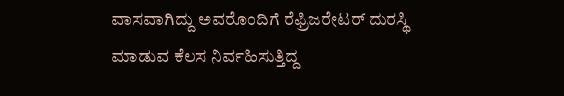ವಾಸವಾಗಿದ್ದು ಅವರೊಂದಿಗೆ ರೆಫ್ರಿಜರೇಟರ್ ದುರಸ್ಥಿ ಮಾಡುವ ಕೆಲಸ ನಿರ್ವಹಿಸುತ್ತಿದ್ದ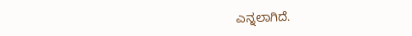ಎನ್ನಲಾಗಿದೆ.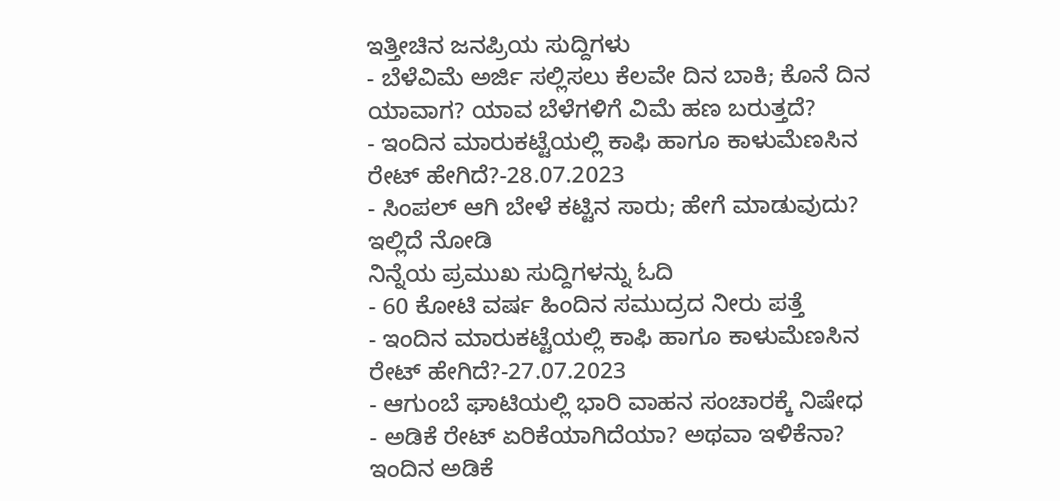ಇತ್ತೀಚಿನ ಜನಪ್ರಿಯ ಸುದ್ದಿಗಳು
- ಬೆಳೆವಿಮೆ ಅರ್ಜಿ ಸಲ್ಲಿಸಲು ಕೆಲವೇ ದಿನ ಬಾಕಿ; ಕೊನೆ ದಿನ ಯಾವಾಗ? ಯಾವ ಬೆಳೆಗಳಿಗೆ ವಿಮೆ ಹಣ ಬರುತ್ತದೆ?
- ಇಂದಿನ ಮಾರುಕಟ್ಟೆಯಲ್ಲಿ ಕಾಫಿ ಹಾಗೂ ಕಾಳುಮೆಣಸಿನ ರೇಟ್ ಹೇಗಿದೆ?-28.07.2023
- ಸಿಂಪಲ್ ಆಗಿ ಬೇಳೆ ಕಟ್ಟಿನ ಸಾರು; ಹೇಗೆ ಮಾಡುವುದು? ಇಲ್ಲಿದೆ ನೋಡಿ
ನಿನ್ನೆಯ ಪ್ರಮುಖ ಸುದ್ದಿಗಳನ್ನು ಓದಿ
- 60 ಕೋಟಿ ವರ್ಷ ಹಿಂದಿನ ಸಮುದ್ರದ ನೀರು ಪತ್ತೆ
- ಇಂದಿನ ಮಾರುಕಟ್ಟೆಯಲ್ಲಿ ಕಾಫಿ ಹಾಗೂ ಕಾಳುಮೆಣಸಿನ ರೇಟ್ ಹೇಗಿದೆ?-27.07.2023
- ಆಗುಂಬೆ ಘಾಟಿಯಲ್ಲಿ ಭಾರಿ ವಾಹನ ಸಂಚಾರಕ್ಕೆ ನಿಷೇಧ
- ಅಡಿಕೆ ರೇಟ್ ಏರಿಕೆಯಾಗಿದೆಯಾ? ಅಥವಾ ಇಳಿಕೆನಾ? ಇಂದಿನ ಅಡಿಕೆ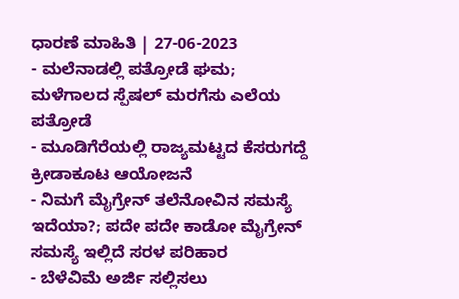ಧಾರಣೆ ಮಾಹಿತಿ | 27-06-2023
- ಮಲೆನಾಡಲ್ಲಿ ಪತ್ರೋಡೆ ಘಮ; ಮಳೆಗಾಲದ ಸ್ಪೆಷಲ್ ಮರಗೆಸು ಎಲೆಯ ಪತ್ರೋಡೆ
- ಮೂಡಿಗೆರೆಯಲ್ಲಿ ರಾಜ್ಯಮಟ್ಟದ ಕೆಸರುಗದ್ದೆ ಕ್ರೀಡಾಕೂಟ ಆಯೋಜನೆ
- ನಿಮಗೆ ಮೈಗ್ರೇನ್ ತಲೆನೋವಿನ ಸಮಸ್ಯೆ ಇದೆಯಾ?; ಪದೇ ಪದೇ ಕಾಡೋ ಮೈಗ್ರೇನ್ ಸಮಸ್ಯೆ ಇಲ್ಲಿದೆ ಸರಳ ಪರಿಹಾರ
- ಬೆಳೆವಿಮೆ ಅರ್ಜಿ ಸಲ್ಲಿಸಲು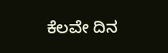ಕೆಲವೇ ದಿನ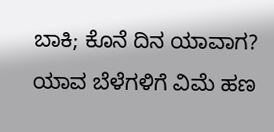ಬಾಕಿ; ಕೊನೆ ದಿನ ಯಾವಾಗ? ಯಾವ ಬೆಳೆಗಳಿಗೆ ವಿಮೆ ಹಣ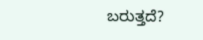ಬರುತ್ತದೆ?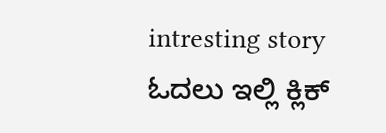intresting story ಓದಲು ಇಲ್ಲಿ ಕ್ಲಿಕ್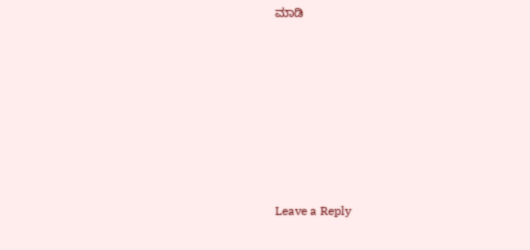ಮಾಡಿ







Leave a Reply